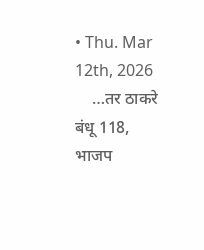• Thu. Mar 12th, 2026
    …तर ठाकरे बंधू 118, भाजप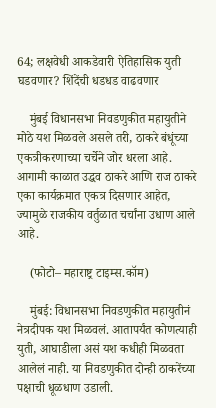64; लक्षवेधी आकडेवारी ऐतिहासिक युती घडवणार? शिंदेंची धडधड वाढवणार

    मुंबई विधानसभा निवडणुकीत महायुतीने मोठे यश मिळवले असले तरी, ठाकरे बंधूंच्या एकत्रीकरणाच्या चर्चेने जोर धरला आहे. आगामी काळात उद्धव ठाकरे आणि राज ठाकरे एका कार्यक्रमात एकत्र दिसणार आहेत, ज्यामुळे राजकीय वर्तुळात चर्चांना उधाण आले आहे.

    (फोटो– महाराष्ट्र टाइम्स.कॉम)

    मुंबई: विधानसभा निवडणुकीत महायुतीनं नेत्रदीपक यश मिळवलं. आतापर्यंत कोणत्याही युती, आघाडीला असं यश कधीही मिळवता आलेलं नाही. या निवडणुकीत दोन्ही ठाकरेंच्या पक्षाची धूळधाण उडाली.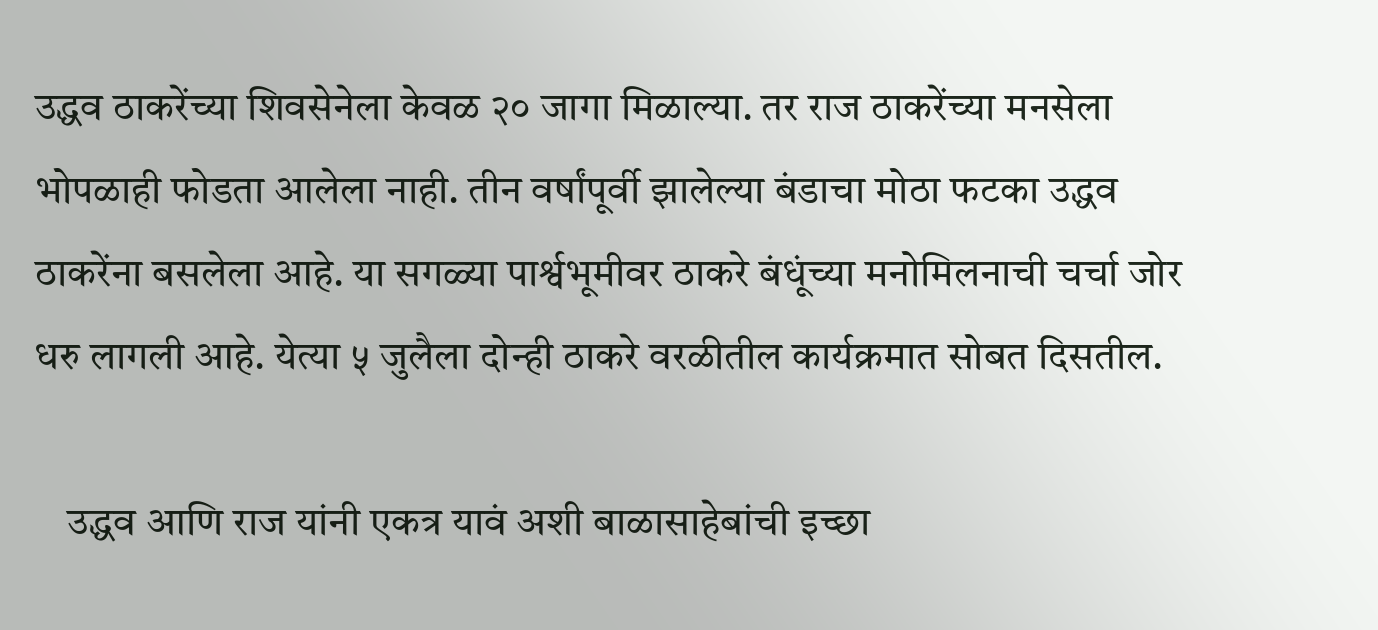उद्धव ठाकरेंच्या शिवसेनेला केवळ २० जागा मिळाल्या. तर राज ठाकरेंच्या मनसेला भोपळाही फोडता आलेला नाही. तीन वर्षांपूर्वी झालेल्या बंडाचा मोठा फटका उद्धव ठाकरेंना बसलेला आहे. या सगळ्या पार्श्वभूमीवर ठाकरे बंधूंच्या मनोमिलनाची चर्चा जोर धरु लागली आहे. येत्या ५ जुलैला दोन्ही ठाकरे वरळीतील कार्यक्रमात सोबत दिसतील.

    उद्धव आणि राज यांनी एकत्र यावं अशी बाळासाहेबांची इच्छा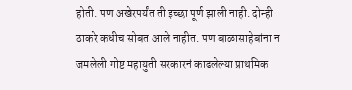होती. पण अखेरपर्यंत ती इच्छा पूर्ण झाली नाही. दोन्ही ठाकरे कधीच सोबत आले नाहीत. पण बाळासाहेबांना न जमलेली गोष्ट महायुती सरकारनं काढलेल्या प्राथमिक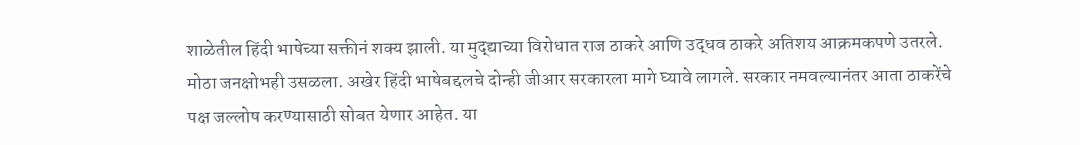शाळेतील हिंदी भाषेच्या सक्तीनं शक्य झाली. या मुद्द्याच्या विरोधात राज ठाकरे आणि उद्धव ठाकरे अतिशय आक्रमकपणे उतरले. मोठा जनक्षोभही उसळला. अखेर हिंदी भाषेबद्दलचे दोन्ही जीआर सरकारला मागे घ्यावे लागले. सरकार नमवल्यानंतर आता ठाकरेंचे पक्ष जल्लोष करण्यासाठी सोबत येणार आहेत. या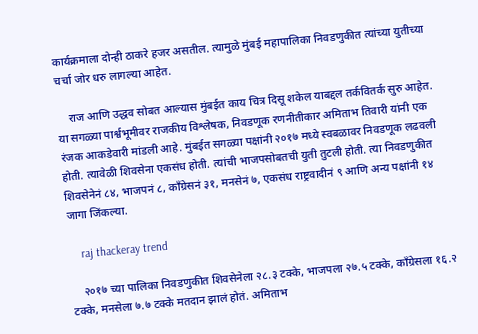कार्यक्रमाला दोन्ही ठाकरे हजर असतील. त्यामुळे मुंबई महापालिका निवडणुकीत त्यांच्या युतीच्या चर्चा जोर धरु लागल्या आहेत.

    राज आणि उद्धव सोबत आल्यास मुंबईत काय चित्र दिसू शकेल याबद्दल तर्कवितर्क सुरु आहेत. या सगळ्या पार्श्वभूमीवर राजकीय विश्लेषक, निवडणूक रणनीतीकार अमिताभ तिवारी यांनी एक रंजक आकडेवारी मांडली आहे. मुंबईत सगळ्या पक्षांनी २०१७ मध्ये स्वबळावर निवडणूक लढवली होती. त्यावेळी शिवसेना एकसंध होती. त्यांची भाजपसोबतची युती तुटली होती. त्या निवडणुकीत शिवसेनेनं ८४, भाजपनं ८, काँग्रेसनं ३१, मनसेनं ७, एकसंध राष्ट्रवादीनं ९ आणि अन्य पक्षांनी १४ जागा जिंकल्या.

    raj thackeray trend

    २०१७ च्या पालिका निवडणुकीत शिवसेनेला २८.३ टक्के, भाजपला २७.५ टक्के, काँग्रेसला १६.२ टक्के, मनसेला ७.७ टक्के मतदान झालं होतं. अमिताभ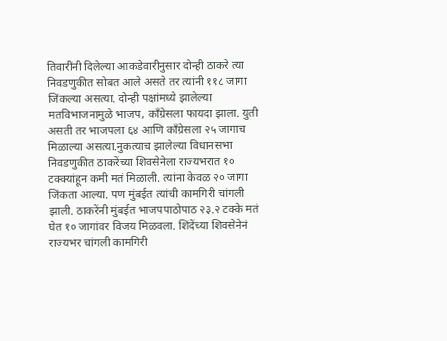तिवारींनी दिलेल्या आकडेवारीनुसार दोन्ही ठाकरे त्या निवडणुकीत सोबत आले असते तर त्यांनी ११८ जागा जिंकल्या असत्या. दोन्ही पक्षांमध्ये झालेल्या मतविभाजनामुळे भाजप, काँग्रेसला फायदा झाला. युती असती तर भाजपला ६४ आणि काँग्रेसला २५ जागाच मिळाल्या असत्या.नुकत्याच झालेल्या विधानसभा निवडणुकीत ठाकरेंच्या शिवसेनेला राज्यभरात १० टक्क्यांहून कमी मतं मिळाली. त्यांना केवळ २० जागा जिंकता आल्या. पण मुंबईत त्यांची कामगिरी चांगली झाली. ठाकरेंनी मुंबईत भाजपपाठोपाठ २३.२ टक्के मतं घेत १० जागांवर विजय मिळवला. शिंदेंच्या शिवसेनेनं राज्यभर चांगली कामगिरी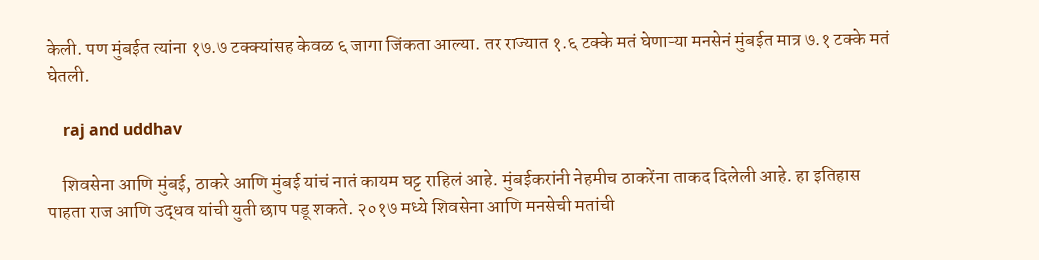केली. पण मुंबईत त्यांना १७.७ टक्क्यांसह केवळ ६ जागा जिंकता आल्या. तर राज्यात १.६ टक्के मतं घेणाऱ्या मनसेनं मुंबईत मात्र ७.१ टक्के मतं घेतली.

    raj and uddhav

    शिवसेना आणि मुंबई, ठाकरे आणि मुंबई यांचं नातं कायम घट्ट राहिलं आहे. मुंबईकरांनी नेहमीच ठाकरेंना ताकद दिलेली आहे. हा इतिहास पाहता राज आणि उद्धव यांची युती छाप पडू शकते. २०१७ मध्ये शिवसेना आणि मनसेची मतांची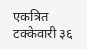एकत्रित टक्केवारी ३६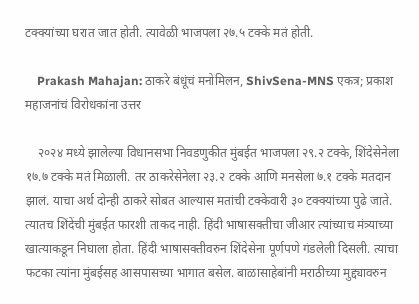टक्क्यांच्या घरात जात होती. त्यावेळी भाजपला २७.५ टक्के मतं होती.

    Prakash Mahajan: ठाकरे बंधूंचं मनोमिलन, ShivSena-MNS एकत्र; प्रकाश महाजनांचं विरोधकांना उत्तर

    २०२४ मध्ये झालेल्या विधानसभा निवडणुकीत मुंबईत भाजपला २९.२ टक्के, शिंदेसेनेला १७.७ टक्के मतं मिळाली. तर ठाकरेसेनेला २३.२ टक्के आणि मनसेला ७.१ टक्के मतदान झालं. याचा अर्थ दोन्ही ठाकरे सोबत आल्यास मतांची टक्केवारी ३० टक्क्यांच्या पुढे जाते. त्यातच शिंदेंची मुंबईत फारशी ताकद नाही. हिंदी भाषासक्तीचा जीआर त्यांच्याच मंत्र्‍याच्या खात्याकडून निघाला होता. हिंदी भाषासक्तीवरुन शिंदेसेना पूर्णपणे गंडलेली दिसली. त्याचा फटका त्यांना मुंबईसह आसपासच्या भागात बसेल. बाळासाहेबांनी मराठीच्या मुद्द्यावरुन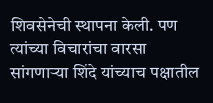शिवसेनेची स्थापना केली. पण त्यांच्या विचारांचा वारसा सांगणाऱ्या शिंदे यांच्याच पक्षातील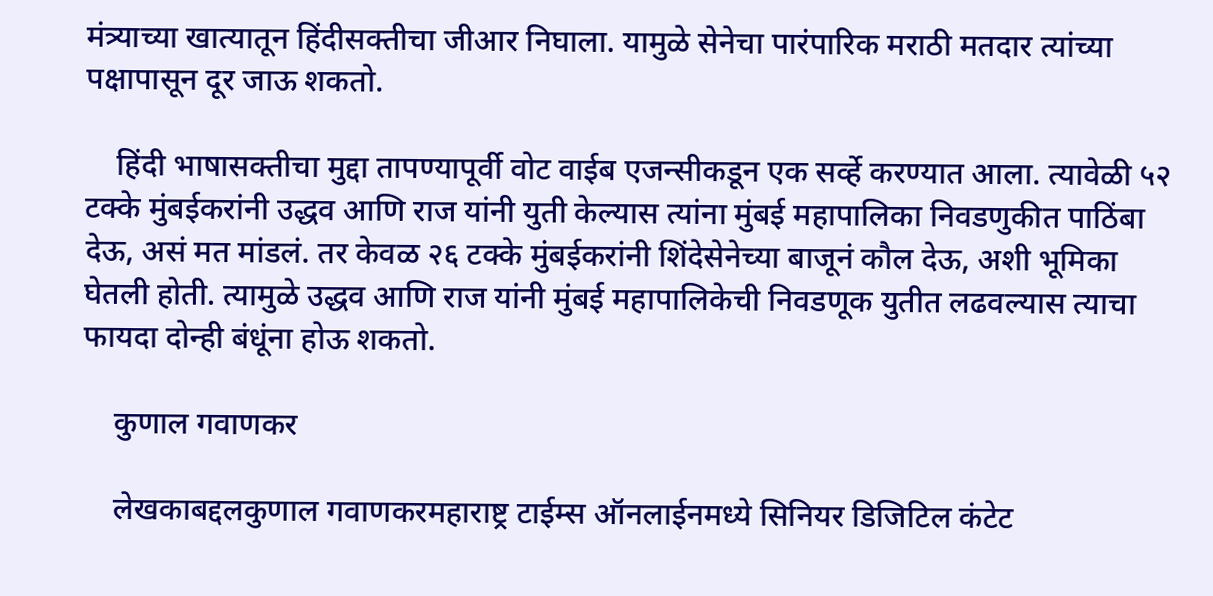मंत्र्‍याच्या खात्यातून हिंदीसक्तीचा जीआर निघाला. यामुळे सेनेचा पारंपारिक मराठी मतदार त्यांच्या पक्षापासून दूर जाऊ शकतो.

    हिंदी भाषासक्तीचा मुद्दा तापण्यापूर्वी वोट वाईब एजन्सीकडून एक सर्व्हे करण्यात आला. त्यावेळी ५२ टक्के मुंबईकरांनी उद्धव आणि राज यांनी युती केल्यास त्यांना मुंबई महापालिका निवडणुकीत पाठिंबा देऊ, असं मत मांडलं. तर केवळ २६ टक्के मुंबईकरांनी शिंदेसेनेच्या बाजूनं कौल देऊ, अशी भूमिका घेतली होती. त्यामुळे उद्धव आणि राज यांनी मुंबई महापालिकेची निवडणूक युतीत लढवल्यास त्याचा फायदा दोन्ही बंधूंना होऊ शकतो.

    कुणाल गवाणकर

    लेखकाबद्दलकुणाल गवाणकरमहाराष्ट्र टाईम्स ऑनलाईनमध्ये सिनियर डिजिटिल कंटेट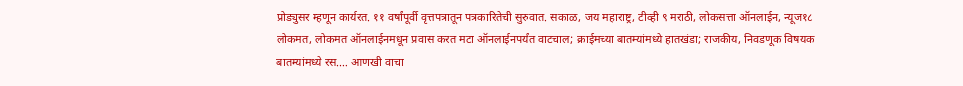प्रोड्युसर म्हणून कार्यरत. ११ वर्षांपूर्वी वृत्तपत्रातून पत्रकारितेची सुरुवात. सकाळ, जय महाराष्ट्र, टीव्ही ९ मराठी, लोकसत्ता ऑनलाईन, न्यूज१८ लोकमत, लोकमत ऑनलाईनमधून प्रवास करत मटा ऑनलाईनपर्यंत वाटचाल; क्राईमच्या बातम्यांमध्ये हातखंडा; राजकीय, निवडणूक विषयक बातम्यांमध्ये रस.… आणखी वाचा